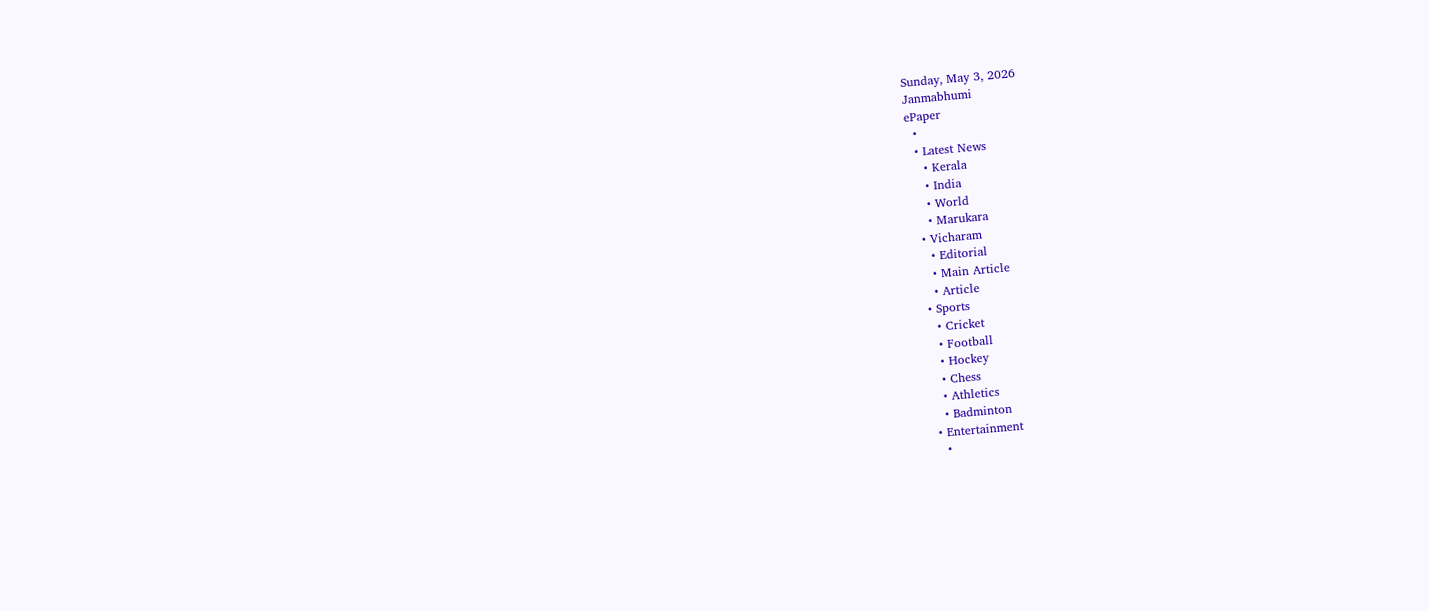Sunday, May 3, 2026
Janmabhumi
ePaper
  •
  • Latest News
    • Kerala
    • India
    • World
    • Marukara
  • Vicharam
    • Editorial
    • Main Article
    • Article
  • Sports
    • Cricket
    • Football
    • Hockey
    • Chess
    • Athletics
    • Badminton
  • Entertainment
    •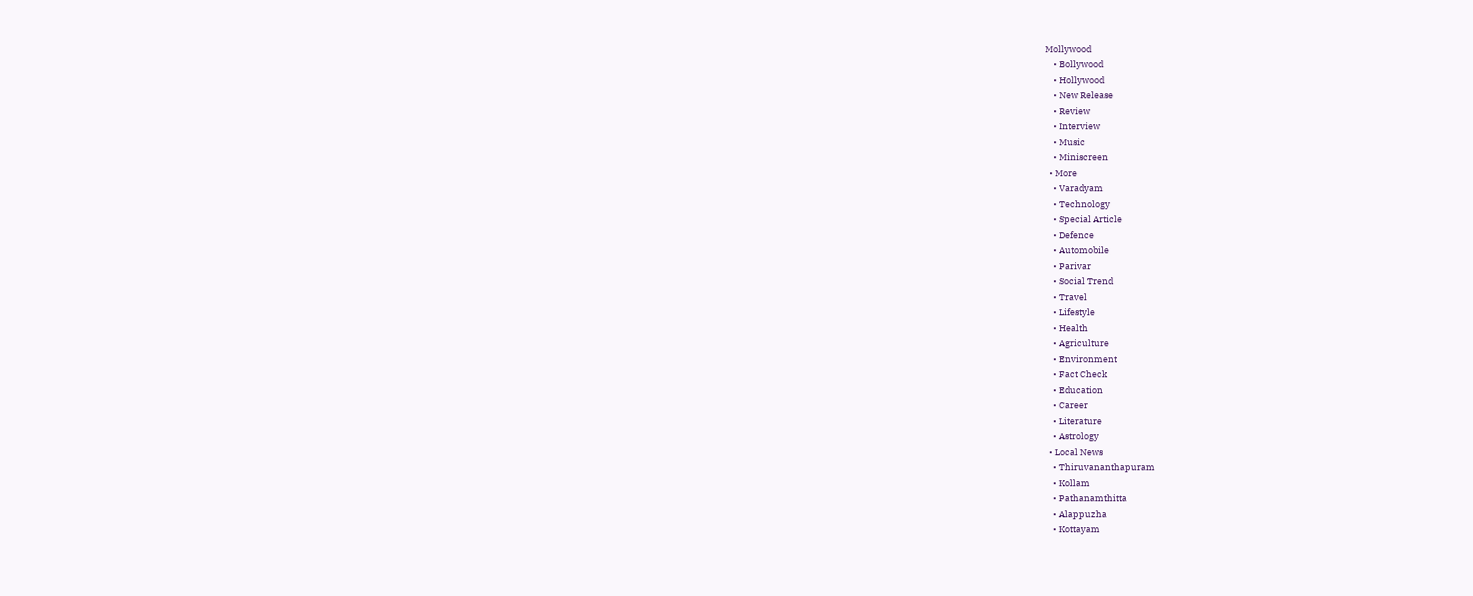Mollywood
    • Bollywood
    • Hollywood
    • New Release
    • Review
    • Interview
    • Music
    • Miniscreen
  • More
    • Varadyam
    • Technology
    • Special Article
    • Defence
    • Automobile
    • Parivar
    • Social Trend
    • Travel
    • Lifestyle
    • Health
    • Agriculture
    • Environment
    • Fact Check
    • Education
    • Career
    • Literature
    • Astrology
  • Local News
    • Thiruvananthapuram
    • Kollam
    • Pathanamthitta
    • Alappuzha
    • Kottayam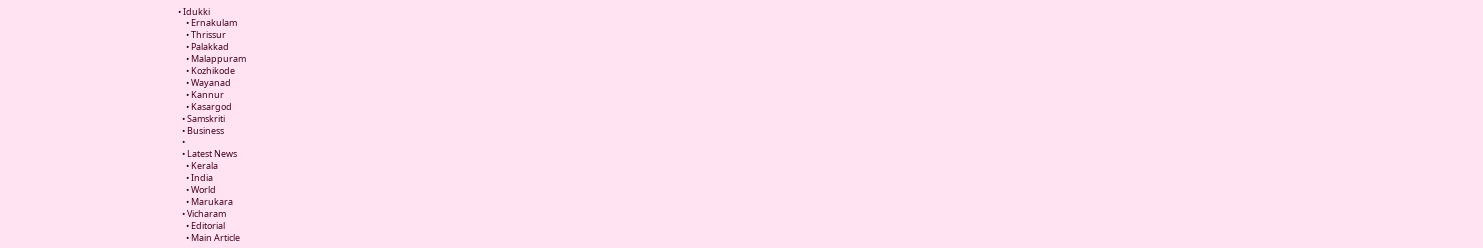• Idukki
    • Ernakulam
    • Thrissur
    • Palakkad
    • Malappuram
    • Kozhikode
    • Wayanad
    • Kannur
    • Kasargod
  • Samskriti
  • Business
  •
  • Latest News
    • Kerala
    • India
    • World
    • Marukara
  • Vicharam
    • Editorial
    • Main Article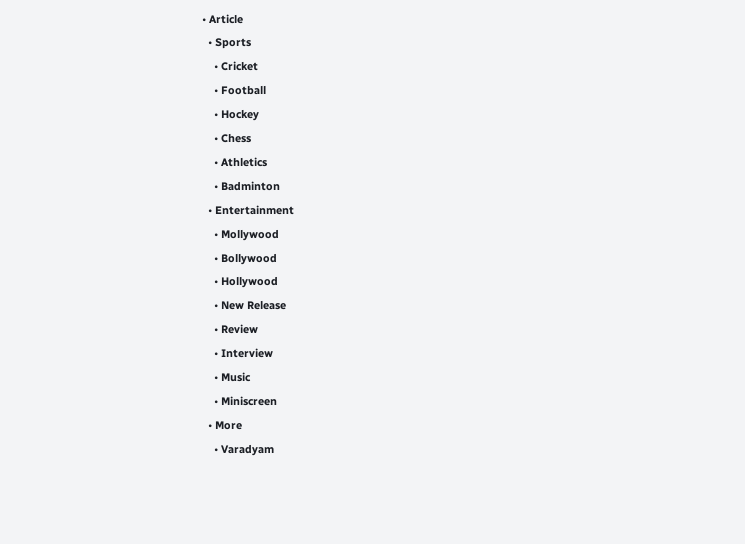• Article
  • Sports
    • Cricket
    • Football
    • Hockey
    • Chess
    • Athletics
    • Badminton
  • Entertainment
    • Mollywood
    • Bollywood
    • Hollywood
    • New Release
    • Review
    • Interview
    • Music
    • Miniscreen
  • More
    • Varadyam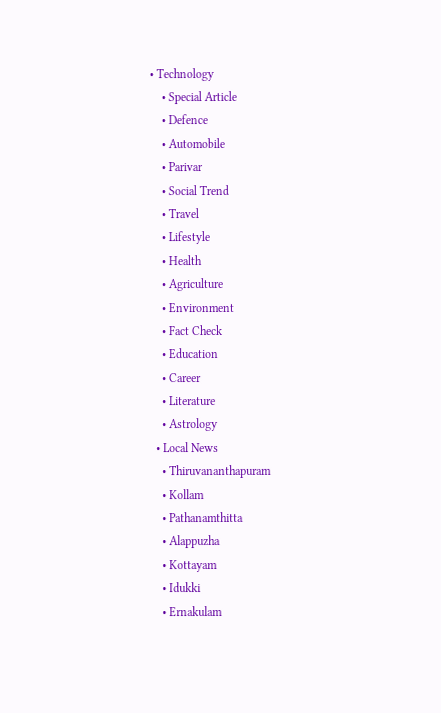• Technology
    • Special Article
    • Defence
    • Automobile
    • Parivar
    • Social Trend
    • Travel
    • Lifestyle
    • Health
    • Agriculture
    • Environment
    • Fact Check
    • Education
    • Career
    • Literature
    • Astrology
  • Local News
    • Thiruvananthapuram
    • Kollam
    • Pathanamthitta
    • Alappuzha
    • Kottayam
    • Idukki
    • Ernakulam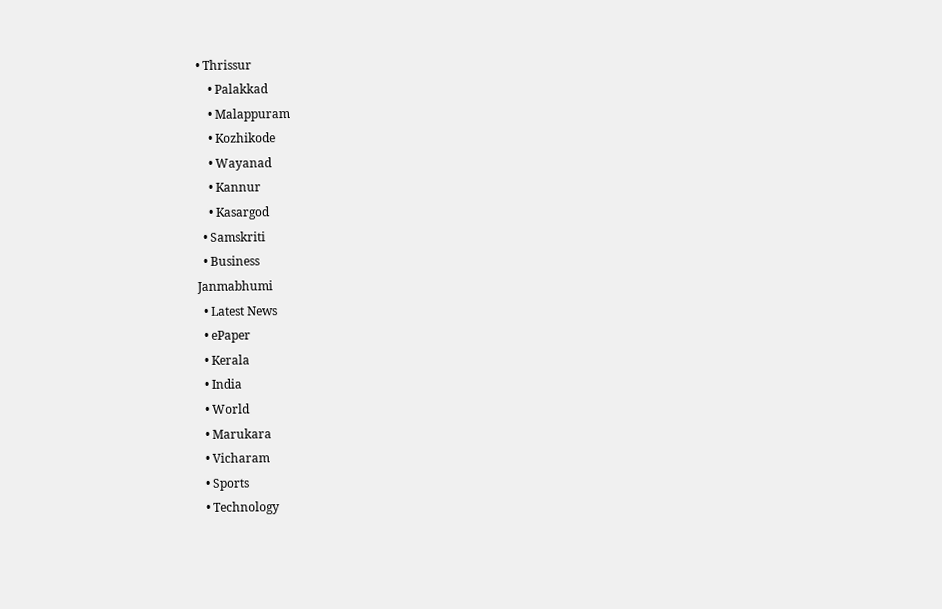• Thrissur
    • Palakkad
    • Malappuram
    • Kozhikode
    • Wayanad
    • Kannur
    • Kasargod
  • Samskriti
  • Business
Janmabhumi
  • Latest News
  • ePaper
  • Kerala
  • India
  • World
  • Marukara
  • Vicharam
  • Sports
  • Technology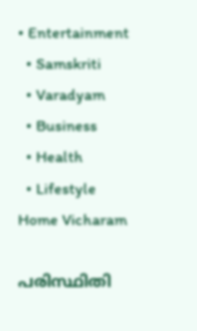• Entertainment
  • Samskriti
  • Varadyam
  • Business
  • Health
  • Lifestyle
Home Vicharam

പരിസ്ഥിതി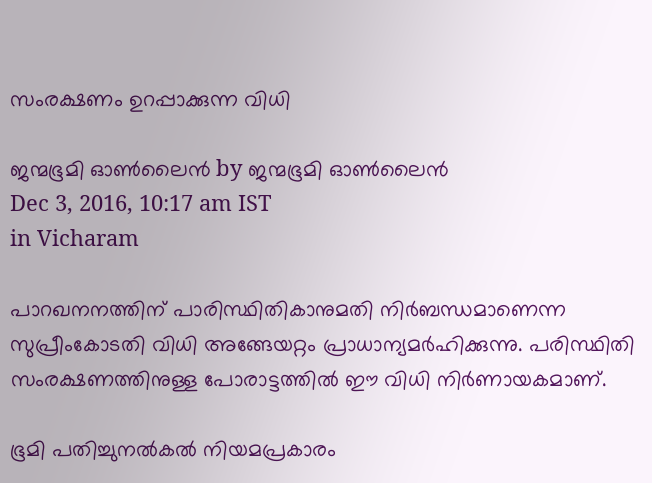സംരക്ഷണം ഉറപ്പാക്കുന്ന വിധി

ജന്മഭൂമി ഓണ്‍ലൈന്‍ by ജന്മഭൂമി ഓണ്‍ലൈന്‍
Dec 3, 2016, 10:17 am IST
in Vicharam

പാറഖനനത്തിന് പാരിസ്ഥിതികാനുമതി നിര്‍ബന്ധമാണെന്ന സുപ്രീംകോടതി വിധി അങ്ങേയറ്റം പ്രാധാന്യമര്‍ഹിക്കുന്നു. പരിസ്ഥിതി സംരക്ഷണത്തിനുള്ള പോരാട്ടത്തില്‍ ഈ വിധി നിര്‍ണായകമാണ്.

ഭൂമി പതിച്ചുനല്‍കല്‍ നിയമപ്രകാരം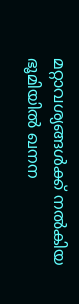മറ്റാവശ്യങ്ങള്‍ക്ക് നല്‍കിയ ഭൂമിയില്‍ ഖനന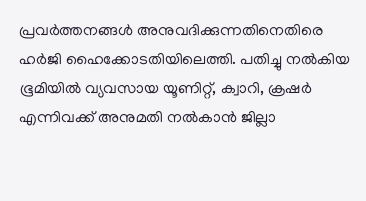പ്രവര്‍ത്തനങ്ങള്‍ അനുവദിക്കുന്നതിനെതിരെ ഹര്‍ജി ഹൈക്കോടതിയിലെത്തി. പതിച്ചു നല്‍കിയ ഭൂമിയില്‍ വ്യവസായ യൂണിറ്റ്, ക്വാറി, ക്രഷര്‍ എന്നിവക്ക് അനുമതി നല്‍കാന്‍ ജില്ലാ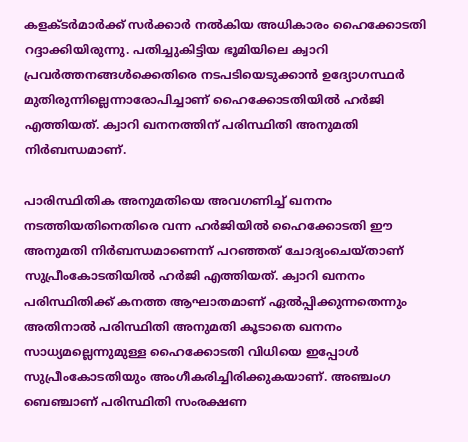കളക്ടര്‍മാര്‍ക്ക് സര്‍ക്കാര്‍ നല്‍കിയ അധികാരം ഹൈക്കോടതി റദ്ദാക്കിയിരുന്നു. പതിച്ചുകിട്ടിയ ഭൂമിയിലെ ക്വാറി പ്രവര്‍ത്തനങ്ങള്‍ക്കെതിരെ നടപടിയെടുക്കാന്‍ ഉദ്യോഗസ്ഥര്‍ മുതിരുന്നില്ലെന്നാരോപിച്ചാണ് ഹൈക്കോടതിയില്‍ ഹര്‍ജി എത്തിയത്. ക്വാറി ഖനനത്തിന് പരിസ്ഥിതി അനുമതി നിര്‍ബന്ധമാണ്.

പാരിസ്ഥിതിക അനുമതിയെ അവഗണിച്ച് ഖനനം നടത്തിയതിനെതിരെ വന്ന ഹര്‍ജിയില്‍ ഹൈക്കോടതി ഈ അനുമതി നിര്‍ബന്ധമാണെന്ന് പറഞ്ഞത് ചോദ്യംചെയ്താണ് സുപ്രീംകോടതിയില്‍ ഹര്‍ജി എത്തിയത്. ക്വാറി ഖനനം പരിസ്ഥിതിക്ക് കനത്ത ആഘാതമാണ് ഏല്‍പ്പിക്കുന്നതെന്നും അതിനാല്‍ പരിസ്ഥിതി അനുമതി കൂടാതെ ഖനനം സാധ്യമല്ലെന്നുമുള്ള ഹൈക്കോടതി വിധിയെ ഇപ്പോള്‍ സുപ്രീംകോടതിയും അംഗീകരിച്ചിരിക്കുകയാണ്. അഞ്ചംഗ ബെഞ്ചാണ് പരിസ്ഥിതി സംരക്ഷണ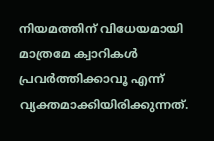നിയമത്തിന് വിധേയമായി മാത്രമേ ക്വാറികള്‍ പ്രവര്‍ത്തിക്കാവൂ എന്ന് വ്യക്തമാക്കിയിരിക്കുന്നത്.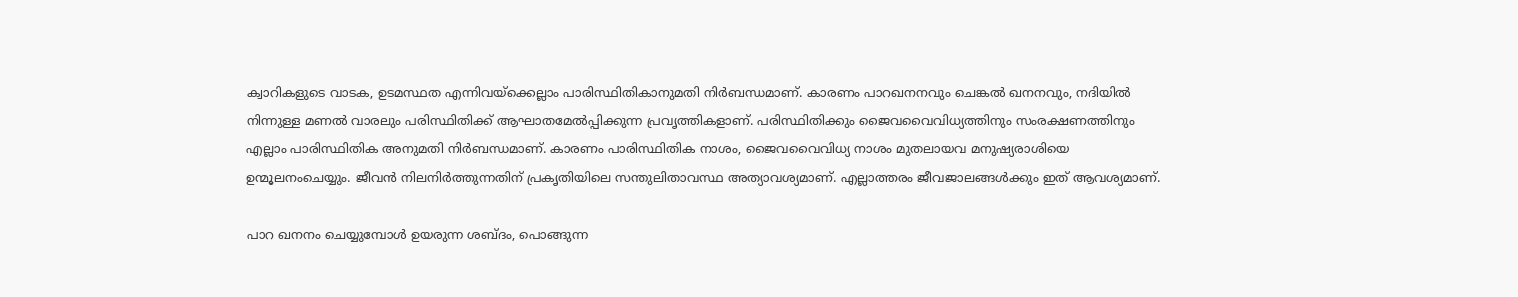ക്വാറികളുടെ വാടക, ഉടമസ്ഥത എന്നിവയ്‌ക്കെല്ലാം പാരിസ്ഥിതികാനുമതി നിര്‍ബന്ധമാണ്. കാരണം പാറഖനനവും ചെങ്കല്‍ ഖനനവും, നദിയില്‍ നിന്നുള്ള മണല്‍ വാരലും പരിസ്ഥിതിക്ക് ആഘാതമേല്‍പ്പിക്കുന്ന പ്രവൃത്തികളാണ്. പരിസ്ഥിതിക്കും ജൈവവൈവിധ്യത്തിനും സംരക്ഷണത്തിനും എല്ലാം പാരിസ്ഥിതിക അനുമതി നിര്‍ബന്ധമാണ്. കാരണം പാരിസ്ഥിതിക നാശം, ജൈവവൈവിധ്യ നാശം മുതലായവ മനുഷ്യരാശിയെ ഉന്മൂലനംചെയ്യും. ജീവന്‍ നിലനിര്‍ത്തുന്നതിന് പ്രകൃതിയിലെ സന്തുലിതാവസ്ഥ അത്യാവശ്യമാണ്. എല്ലാത്തരം ജീവജാലങ്ങള്‍ക്കും ഇത് ആവശ്യമാണ്.

പാറ ഖനനം ചെയ്യുമ്പോള്‍ ഉയരുന്ന ശബ്ദം, പൊങ്ങുന്ന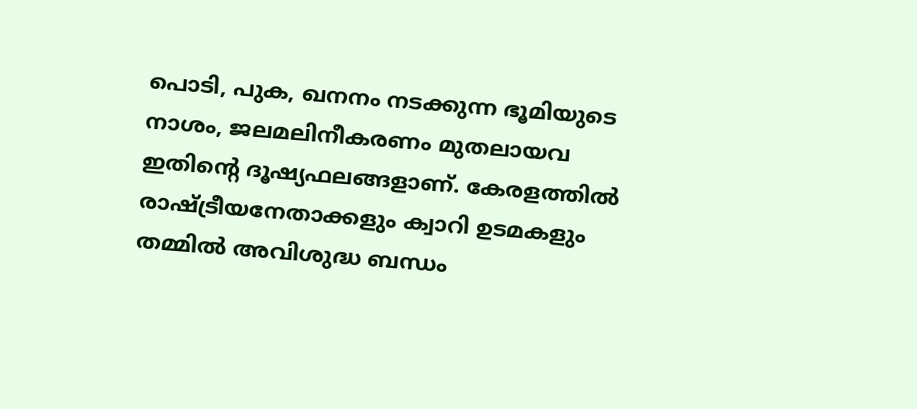പൊടി, പുക, ഖനനം നടക്കുന്ന ഭൂമിയുടെ നാശം, ജലമലിനീകരണം മുതലായവ ഇതിന്റെ ദൂഷ്യഫലങ്ങളാണ്. കേരളത്തില്‍ രാഷ്‌ട്രീയനേതാക്കളും ക്വാറി ഉടമകളും തമ്മില്‍ അവിശുദ്ധ ബന്ധം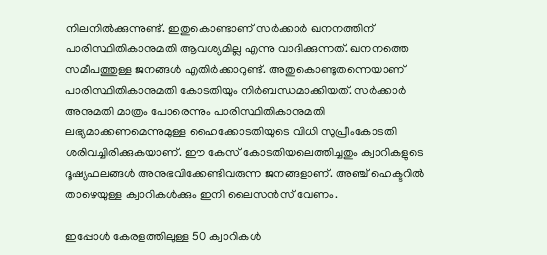നിലനില്‍ക്കുന്നുണ്ട്. ഇതുകൊണ്ടാണ് സര്‍ക്കാര്‍ ഖനനത്തിന് പാരിസ്ഥിതികാനുമതി ആവശ്യമില്ല എന്നു വാദിക്കുന്നത്. ഖനനത്തെ സമീപത്തുള്ള ജനങ്ങള്‍ എതിര്‍ക്കാറുണ്ട്. അതുകൊണ്ടുതന്നെയാണ് പാരിസ്ഥിതികാനുമതി കോടതിയും നിര്‍ബന്ധമാക്കിയത്. സര്‍ക്കാര്‍ അനുമതി മാത്രം പോരെന്നും പാരിസ്ഥിതികാനുമതി ലഭ്യമാക്കണമെന്നുമുള്ള ഹൈക്കോടതിയുടെ വിധി സുപ്രീംകോടതി ശരിവച്ചിരിക്കുകയാണ്. ഈ കേസ് കോടതിയലെത്തിച്ചതും ക്വാറികളുടെ ദൂഷ്യഫലങ്ങള്‍ അനുഭവിക്കേണ്ടിവരുന്ന ജനങ്ങളാണ്. അഞ്ച് ഹെക്ടറില്‍ താഴെയുള്ള ക്വാറികള്‍ക്കും ഇനി ലൈസന്‍സ് വേണം.

ഇപ്പോള്‍ കേരളത്തിലുള്ള 50 ക്വാറികള്‍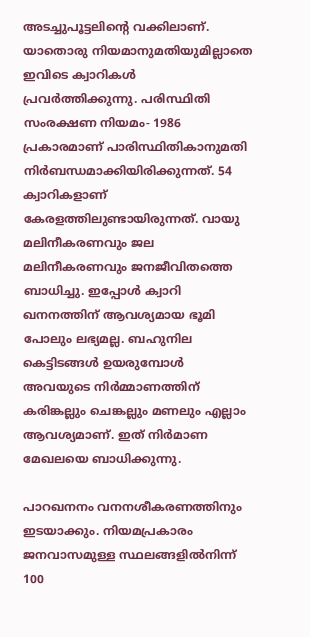അടച്ചുപൂട്ടലിന്റെ വക്കിലാണ്. യാതൊരു നിയമാനുമതിയുമില്ലാതെ ഇവിടെ ക്വാറികള്‍ പ്രവര്‍ത്തിക്കുന്നു. പരിസ്ഥിതി സംരക്ഷണ നിയമം- 1986 പ്രകാരമാണ് പാരിസ്ഥിതികാനുമതി നിര്‍ബന്ധമാക്കിയിരിക്കുന്നത്. 54 ക്വാറികളാണ് കേരളത്തിലുണ്ടായിരുന്നത്. വായു മലിനീകരണവും ജല മലിനീകരണവും ജനജീവിതത്തെ ബാധിച്ചു. ഇപ്പോള്‍ ക്വാറി ഖനനത്തിന് ആവശ്യമായ ഭൂമി പോലും ലഭ്യമല്ല. ബഹുനില കെട്ടിടങ്ങള്‍ ഉയരുമ്പോള്‍ അവയുടെ നിര്‍മ്മാണത്തിന് കരിങ്കല്ലും ചെങ്കല്ലും മണലും എല്ലാം ആവശ്യമാണ്. ഇത് നിര്‍മാണ മേഖലയെ ബാധിക്കുന്നു.

പാറഖനനം വനനശീകരണത്തിനും ഇടയാക്കും. നിയമപ്രകാരം ജനവാസമുള്ള സ്ഥലങ്ങളില്‍നിന്ന് 100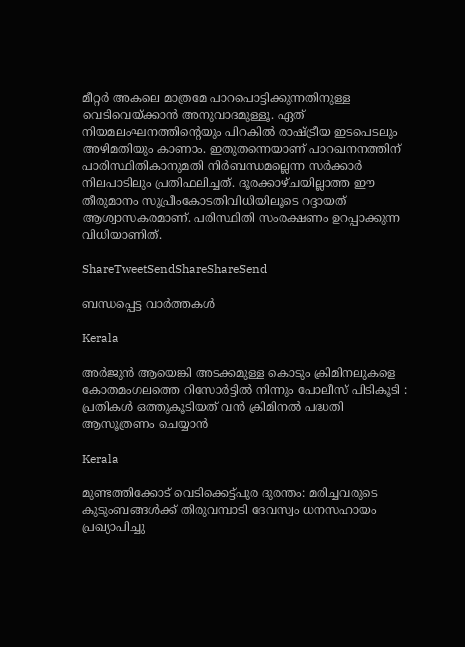മീറ്റര്‍ അകലെ മാത്രമേ പാറപൊട്ടിക്കുന്നതിനുള്ള വെടിവെയ്‌ക്കാന്‍ അനുവാദമുള്ളൂ. ഏത് നിയമലംഘനത്തിന്റെയും പിറകില്‍ രാഷ്‌ട്രീയ ഇടപെടലും അഴിമതിയും കാണാം. ഇതുതന്നെയാണ് പാറഖനനത്തിന് പാരിസ്ഥിതികാനുമതി നിര്‍ബന്ധമല്ലെന്ന സര്‍ക്കാര്‍ നിലപാടിലും പ്രതിഫലിച്ചത്. ദൂരക്കാഴ്ചയില്ലാത്ത ഈ തീരുമാനം സുപ്രീംകോടതിവിധിയിലൂടെ റദ്ദായത് ആശ്വാസകരമാണ്. പരിസ്ഥിതി സംരക്ഷണം ഉറപ്പാക്കുന്ന വിധിയാണിത്.

ShareTweetSendShareShareSend

ബന്ധപ്പെട്ട വാര്‍ത്തകള്‍

Kerala

അർജുൻ ആയെങ്കി അടക്കമുള്ള കൊടും ക്രിമിനലുകളെ കോതമംഗലത്തെ റിസോർട്ടിൽ നിന്നും പോലീസ് പിടികൂടി : പ്രതികൾ ഒത്തുകൂടിയത് വൻ ക്രിമിനൽ പദ്ധതി ആസൂത്രണം ചെയ്യാൻ

Kerala

മുണ്ടത്തിക്കോട് വെടിക്കെട്ട്പുര ദുരന്തം: മരിച്ചവരുടെ കുടുംബങ്ങള്‍ക്ക് തിരുവമ്പാടി ദേവസ്വം ധനസഹായം പ്രഖ്യാപിച്ചു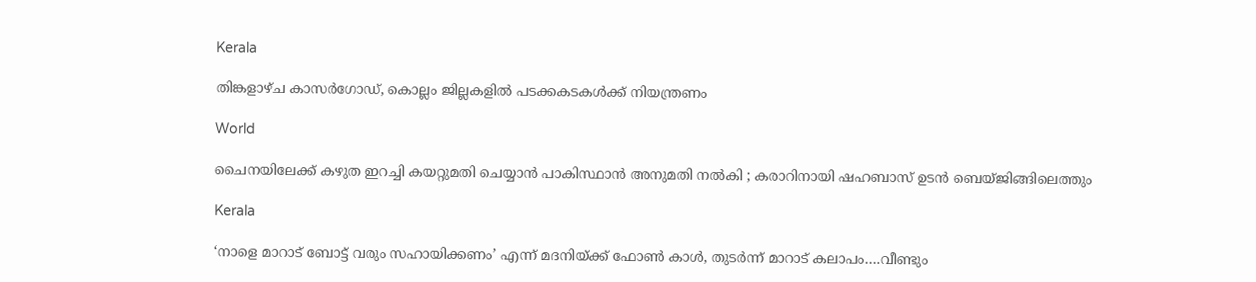Kerala

തിങ്കളാഴ്ച കാസര്‍ഗോഡ്, കൊല്ലം ജില്ലകളില്‍ പടക്കകടകള്‍ക്ക് നിയന്ത്രണം

World

ചൈനയിലേക്ക് കഴുത ഇറച്ചി കയറ്റുമതി ചെയ്യാൻ പാകിസ്ഥാൻ അനുമതി നൽകി ; കരാറിനായി ഷഹബാസ് ഉടൻ ബെയ്ജിങ്ങിലെത്തും

Kerala

‘നാളെ മാറാട് ബോട്ട് വരും സഹായിക്കണം’ എന്ന് മദനിയ്‌ക്ക് ഫോണ്‍ കാള്‍, തുടര്‍ന്ന് മാറാട് കലാപം….വീണ്ടും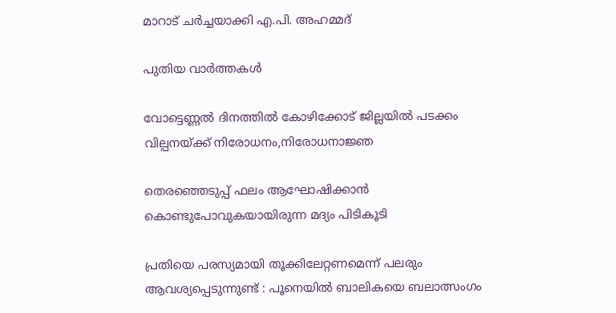മാറാട് ചര്‍ച്ചയാക്കി എ.പി. അഹമ്മദ്

പുതിയ വാര്‍ത്തകള്‍

വോട്ടെണ്ണല്‍ ദിനത്തില്‍ കോഴിക്കോട് ജില്ലയില്‍ പടക്കം വില്പനയ്‌ക്ക് നിരോധനം,നിരോധനാജ്ഞ

തെരഞ്ഞെടുപ്പ് ഫലം ആഘോഷിക്കാന്‍ കൊണ്ടുപോവുകയായിരുന്ന മദ്യം പിടികൂടി

പ്രതിയെ പരസ്യമായി തൂക്കിലേറ്റണമെന്ന് പലരും ആവശ്യപ്പെടുന്നുണ്ട് : പൂനെയിൽ ബാലികയെ ബലാത്സംഗം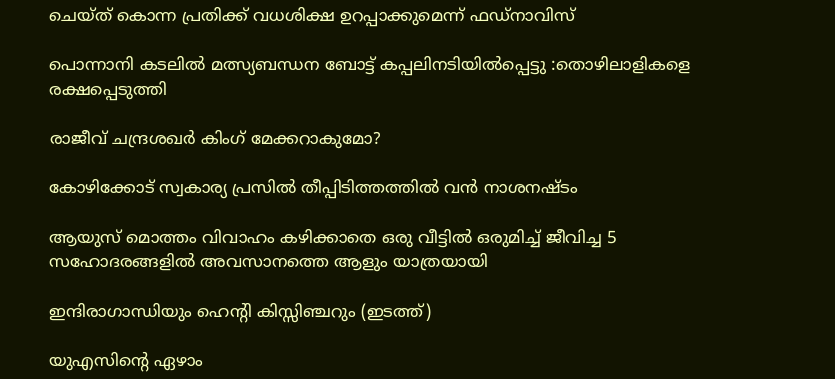ചെയ്ത് കൊന്ന പ്രതിക്ക് വധശിക്ഷ ഉറപ്പാക്കുമെന്ന് ഫഡ്‌നാവിസ്

പൊന്നാനി കടലില്‍ മത്സ്യബന്ധന ബോട്ട് കപ്പലിനടിയില്‍പ്പെട്ടു :തൊഴിലാളികളെ രക്ഷപ്പെടുത്തി

രാജീവ് ചന്ദ്രശഖര്‍ കിംഗ് മേക്കറാകുമോ?

കോഴിക്കോട് സ്വകാര്യ പ്രസില്‍ തീപ്പിടിത്തത്തില്‍ വന്‍ നാശനഷ്ടം

ആയുസ് മൊത്തം വിവാഹം കഴിക്കാതെ ഒരു വീട്ടില്‍ ഒരുമിച്ച് ജീവിച്ച 5 സഹോദരങ്ങളില്‍ അവസാനത്തെ ആളും യാത്രയായി

ഇന്ദിരാഗാന്ധിയും ഹെന്‍റി കിസ്സിഞ്ചറും (ഇടത്ത്)

യുഎസിന്റെ ഏഴാം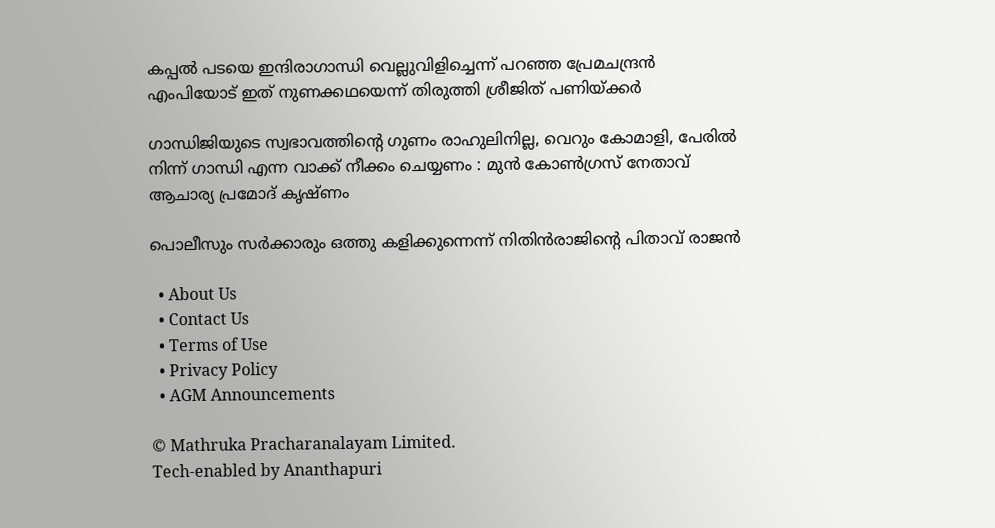കപ്പല്‍ പടയെ ഇന്ദിരാഗാന്ധി വെല്ലുവിളിച്ചെന്ന് പറഞ്ഞ പ്രേമചന്ദ്രന്‍ എംപിയോട് ഇത് നുണക്കഥയെന്ന് തിരുത്തി ശ്രീജിത് പണിയ്‌ക്കര്‍

ഗാന്ധിജിയുടെ സ്വഭാവത്തിന്റെ ഗുണം രാഹുലിനില്ല, വെറും കോമാളി, പേരിൽ നിന്ന് ഗാന്ധി എന്ന വാക്ക് നീക്കം ചെയ്യണം : മുൻ കോൺഗ്രസ് നേതാവ് ആചാര്യ പ്രമോദ് കൃഷ്ണം

പൊലീസും സര്‍ക്കാരും ഒത്തു കളിക്കുന്നെന്ന് നിതിന്‍രാജിന്റെ പിതാവ് രാജന്‍

  • About Us
  • Contact Us
  • Terms of Use
  • Privacy Policy
  • AGM Announcements

© Mathruka Pracharanalayam Limited.
Tech-enabled by Ananthapuri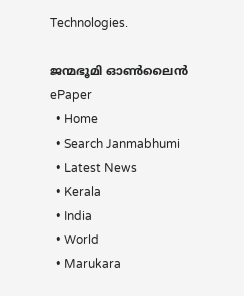Technologies.

ജന്മഭൂമി ഓണ്‍ലൈന്‍
ePaper
  • Home
  • Search Janmabhumi
  • Latest News
  • Kerala
  • India
  • World
  • Marukara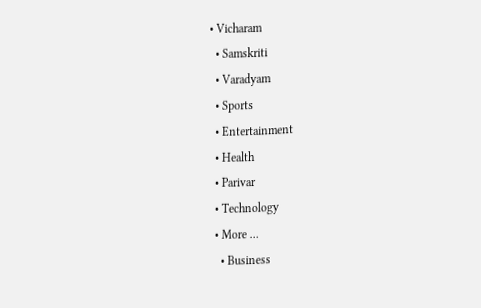• Vicharam
  • Samskriti
  • Varadyam
  • Sports
  • Entertainment
  • Health
  • Parivar
  • Technology
  • More …
    • Business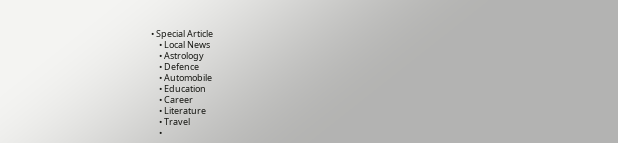• Special Article
    • Local News
    • Astrology
    • Defence
    • Automobile
    • Education
    • Career
    • Literature
    • Travel
    •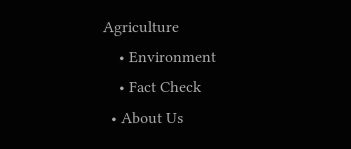Agriculture
    • Environment
    • Fact Check
  • About Us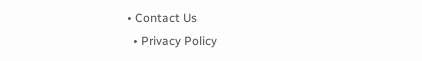• Contact Us
  • Privacy Policy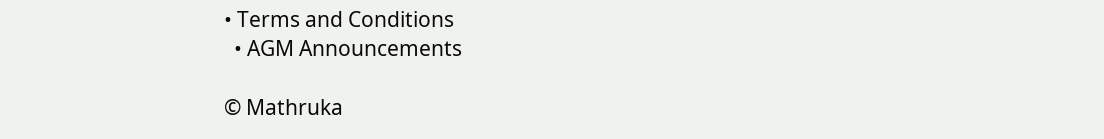• Terms and Conditions
  • AGM Announcements

© Mathruka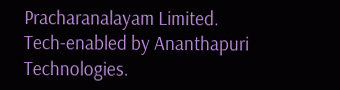Pracharanalayam Limited.
Tech-enabled by Ananthapuri Technologies.